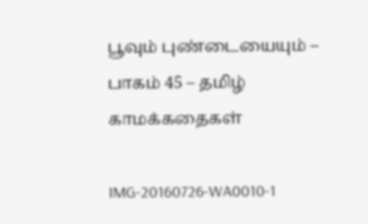பூவும் புண்டையையும் – பாகம் 45 – தமிழ் காமக்கதைகள்

IMG-20160726-WA0010-1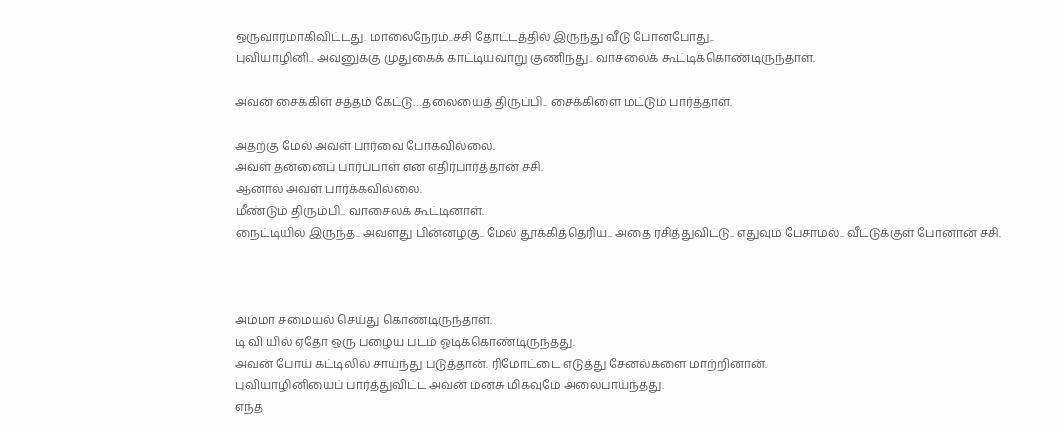ஒருவாரமாகிவிட்டது. மாலைநேரம்..சசி தோட்டத்தில் இருந்து வீடு போனபோது..
புவியாழினி.. அவனுக்கு முதுகைக் காட்டியவாறு குணிந்து.. வாசலைக் கூட்டிக்கொண்டிருந்தாள்.

அவன் சைக்கிள் சத்தம் கேட்டு…தலையைத் திருப்பி.. சைக்கிளை மட்டும் பார்த்தாள்.

அதற்கு மேல் அவள் பார்வை போகவில்லை.
அவள் தன்னைப் பார்ப்பாள் என எதிர்பார்த்தான் சசி.
ஆனால் அவள் பார்க்கவில்லை.
மீண்டும் திரும்பி.. வாசைலக் கூட்டினாள்.
நைட்டியில் இருந்த.. அவளது பின்னழகு.. மேல் தூக்கித்தெரிய.. அதை ரசித்துவிட்டு.. எதுவும் பேசாமல்.. வீட்டுக்குள் போனான் சசி.



அம்மா சமையல் செய்து கொண்டிருந்தாள்.
டி வி யில் ஏதோ ஒரு பழைய படம் ஓடிக்கொண்டிருந்தது.
அவன் போய் கட்டிலில் சாய்ந்து படுத்தான். ரிமோட்டை எடுத்து சேனல்களை மாற்றினான்.
புவியாழினியைப் பார்த்துவிட்ட அவன் மனசு மிகவுமே அலைபாய்ந்தது.
எந்த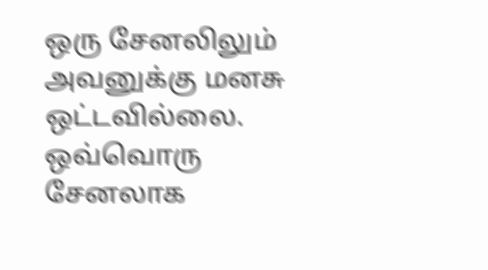ஒரு சேனலிலும் அவனுக்கு மனசு ஒட்டவில்லை. ஒவ்வொரு சேனலாக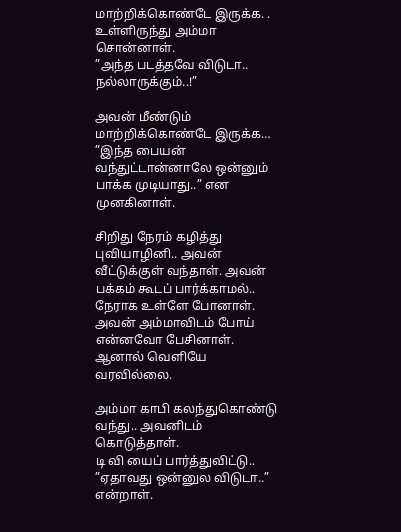மாற்றிக்கொண்டே இருக்க. . உள்ளிருந்து அம்மா சொன்னாள்.
”அந்த படத்தவே விடுடா.. நல்லாருக்கும்..!”

அவன் மீண்டும் மாற்றிக்கொண்டே இருக்க…
”இந்த பையன் வந்துட்டான்னாலே ஒன்னும் பாக்க முடியாது..” என முனகினாள்.

சிறிது நேரம் கழித்து புவியாழினி.. அவன் வீட்டுக்குள் வந்தாள். அவன் பக்கம் கூடப் பார்க்காமல்.. நேராக உள்ளே போனாள்.
அவன் அம்மாவிடம் போய் என்னவோ பேசினாள். ஆனால் வெளியே வரவில்லை.

அம்மா காபி கலந்துகொண்டு வந்து.. அவனிடம் கொடுத்தாள்.
டி வி யைப் பார்த்துவிட்டு..
”ஏதாவது ஒன்னுல விடுடா..” என்றாள்.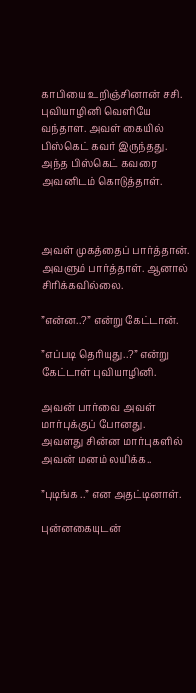காபியை உறிஞ்சினான் சசி.
புவியாழினி வெளியே வந்தாள. அவள் கையில் பிஸ்கெட் கவர் இருந்தது. அந்த பிஸ்கெட் கவரை அவனிடம் கொடுத்தாள்.



அவள் முகத்தைப் பார்த்தான்.
அவளும் பார்த்தாள். ஆனால் சிரிக்கவில்லை.

”என்ன..?” என்று கேட்டான்.

”எப்படி தெரியுது..?” என்று கேட்டாள் புவியாழினி.

அவன் பார்வை அவள் மார்புக்குப் போனது.
அவளது சின்ன மார்புகளில் அவன் மனம் லயிக்க..

”புடிங்க ..” என அதட்டினாள்.

புன்னகையுடன்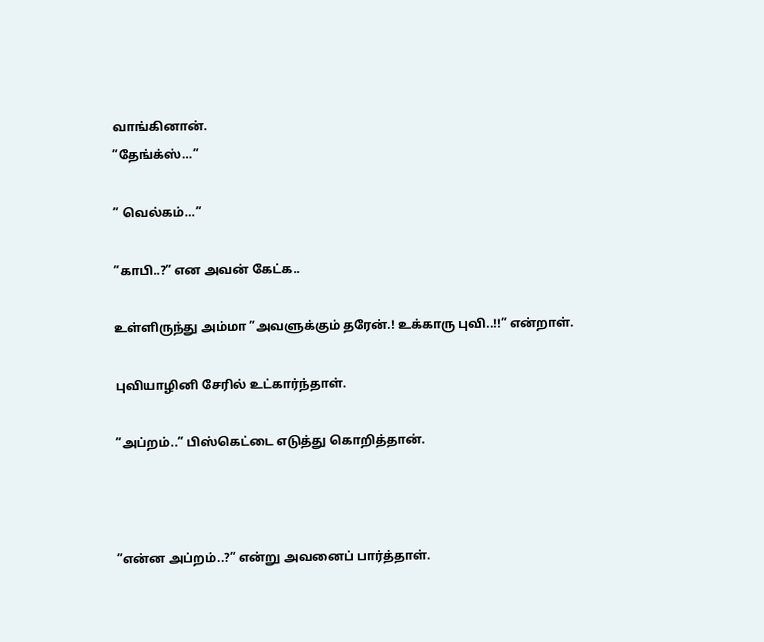வாங்கினான்.
”தேங்க்ஸ்…”

” வெல்கம்…”

”காபி..?” என அவன் கேட்க..

உள்ளிருந்து அம்மா ”அவளுக்கும் தரேன்.! உக்காரு புவி..!!” என்றாள்.

புவியாழினி சேரில் உட்கார்ந்தாள்.

”அப்றம்..” பிஸ்கெட்டை எடுத்து கொறித்தான்.



”என்ன அப்றம்..?” என்று அவனைப் பார்த்தாள்.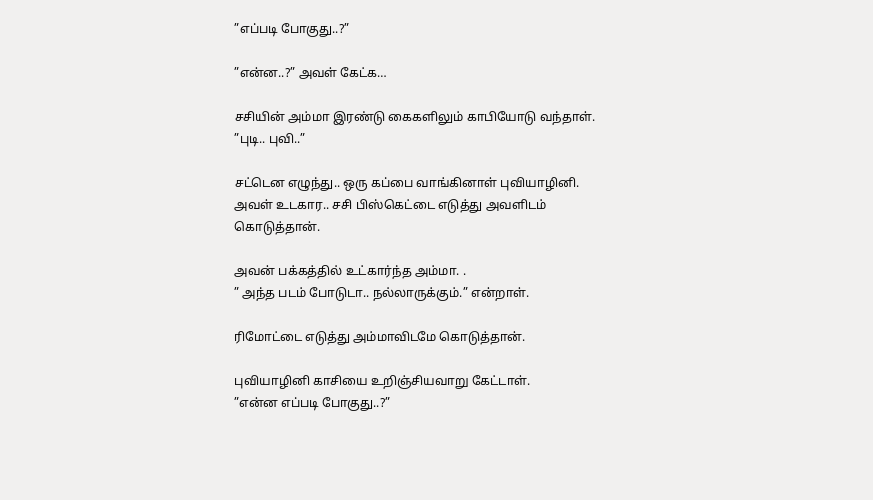”எப்படி போகுது..?”

”என்ன..?” அவள் கேட்க…

சசியின் அம்மா இரண்டு கைகளிலும் காபியோடு வந்தாள்.
”புடி.. புவி..”

சட்டென எழுந்து.. ஒரு கப்பை வாங்கினாள் புவியாழினி.
அவள் உடகார.. சசி பிஸ்கெட்டை எடுத்து அவளிடம் கொடுத்தான்.

அவன் பக்கத்தில் உட்கார்ந்த அம்மா. .
” அந்த படம் போடுடா.. நல்லாருக்கும்.” என்றாள்.

ரிமோட்டை எடுத்து அம்மாவிடமே கொடுத்தான்.

புவியாழினி காசியை உறிஞ்சியவாறு கேட்டாள்.
”என்ன எப்படி போகுது..?”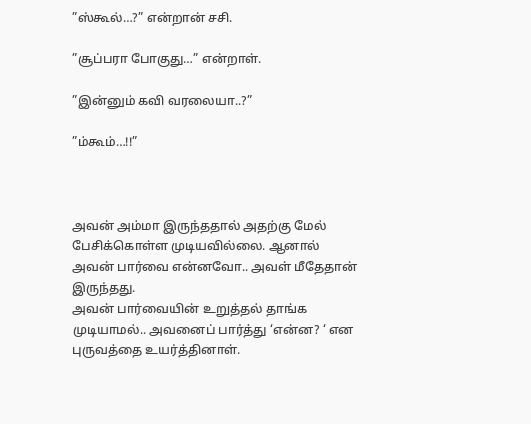”ஸ்கூல்…?” என்றான் சசி.

”சூப்பரா போகுது…” என்றாள்.

”இன்னும் கவி வரலையா..?”

”ம்கூம்…!!”



அவன் அம்மா இருந்ததால் அதற்கு மேல் பேசிக்கொள்ள முடியவில்லை. ஆனால் அவன் பார்வை என்னவோ.. அவள் மீதேதான் இருந்தது.
அவன் பார்வையின் உறுத்தல் தாங்க முடியாமல்.. அவனைப் பார்த்து ‘என்ன? ‘ என புருவத்தை உயர்த்தினாள்.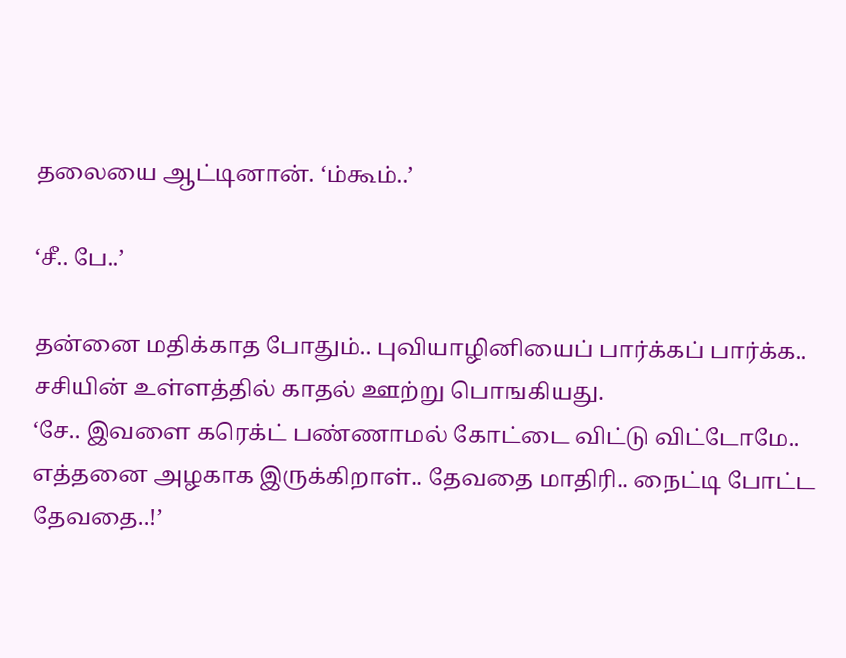தலையை ஆட்டினான். ‘ம்கூம்..’

‘சீ.. பே..’

தன்னை மதிக்காத போதும்.. புவியாழினியைப் பார்க்கப் பார்க்க.. சசியின் உள்ளத்தில் காதல் ஊற்று பொஙகியது.
‘சே.. இவளை கரெக்ட் பண்ணாமல் கோட்டை விட்டு விட்டோமே.. எத்தனை அழகாக இருக்கிறாள்.. தேவதை மாதிரி.. நைட்டி போட்ட தேவதை..!’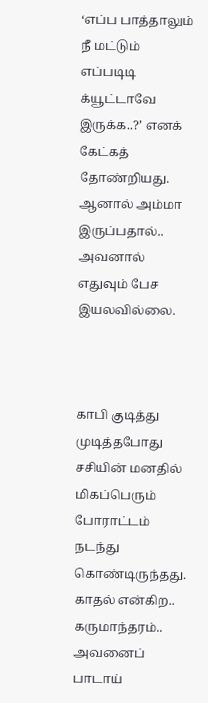‘எப்ப பாத்தாலும் நீ மட்டும் எப்படிடி க்யூட்டாவே இருக்க..?’ எனக் கேட்கத் தோண்றியது.
ஆனால் அம்மா இருப்பதால்.. அவனால் எதுவும் பேச இயலவில்லை.



காபி குடித்து முடித்தபோது சசியின் மனதில் மிகப்பெரும் போராட்டம் நடந்து கொண்டிருந்தது.
காதல் என்கிற.. கருமாந்தரம்.. அவனைப் பாடாய்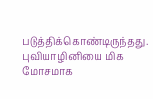படுத்திக்கொண்டிருந்தது.
புவியாழினியை மிக மோசமாக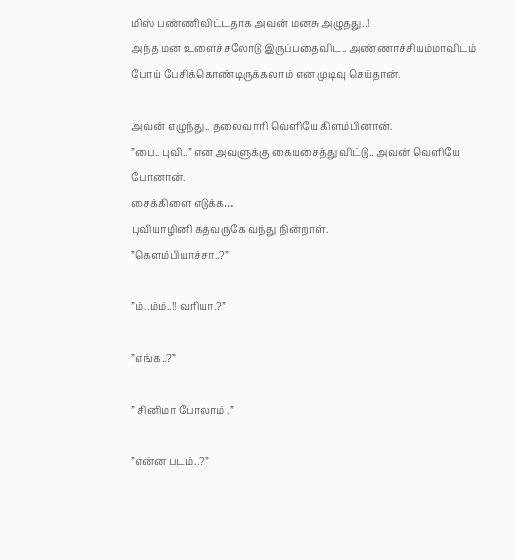மிஸ் பண்ணிவிட்டதாக அவன் மனசு அழுதது..!
அந்த மன உளைச்சலோடு இருப்பதைவிட.. அண்ணாச்சியம்மாவிடம் போய் பேசிக்கொண்டிருக்கலாம் என முடிவு செய்தான்.

அவன் எழுந்து.. தலைவாரி வெளியே கிளம்பினான்.
”பை.. புவி..” என அவளுக்கு கையசைத்து விட்டு.. அவன் வெளியே போனான்.
சைக்கிளை எடுக்க…
புவியாழினி கதவருகே வந்து நின்றாள்.
”கெளம்பியாச்சா..?”

”ம்..ம்ம்..!! வரியா.?”

”எங்க..?”

” சினிமா போலாம் .”

”என்ன படம்..?”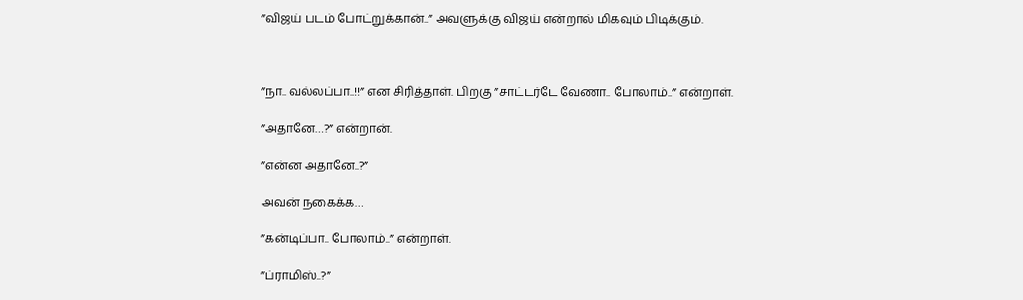”விஜய் படம் போட்றுக்கான்..” அவளுக்கு விஜய் என்றால் மிகவும் பிடிக்கும்.



”நா.. வல்லப்பா..!!” என சிரித்தாள். பிறகு ”சாட்டர்டே வேணா.. போலாம்..” என்றாள்.

”அதானே…?” என்றான்.

”என்ன அதானே..?”

அவன் நகைக்க…

”கன்டிப்பா.. போலாம்..” என்றாள்.

”ப்ராமிஸ்..?”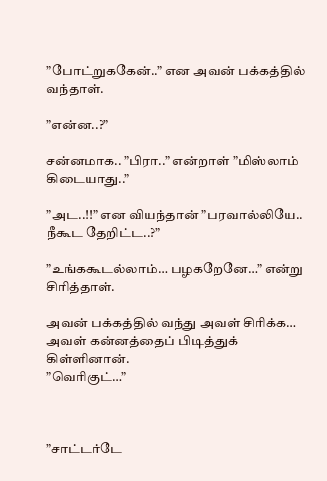”போட்றுககேன்..” என அவன் பக்கத்தில் வந்தாள்.

”என்ன..?”

சன்னமாக.. ”பிரா..” என்றாள் ”மிஸ்லாம் கிடையாது..”

”அட..!!” என வியந்தான் ”பரவால்லியே.. நீகூட தேறிட்ட..?”

”உங்ககூடல்லாம்… பழகறேனே…” என்று சிரித்தாள்.

அவன் பக்கத்தில் வந்து அவள் சிரிக்க… அவள் கன்னத்தைப் பிடித்துக் கிள்ளினான்.
”வெரிகுட்…”



”சாட்டர்டே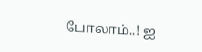போலாம்..! ஐ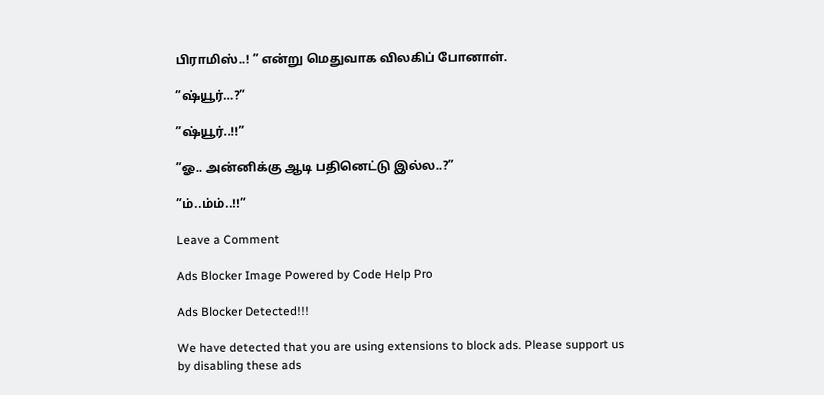பிராமிஸ்..! ” என்று மெதுவாக விலகிப் போனாள்.

”ஷ்யூர்…?”

”ஷ்யூர்..!!”

”ஓ.. அன்னிக்கு ஆடி பதினெட்டு இல்ல..?”

”ம்..ம்ம்..!!”

Leave a Comment

Ads Blocker Image Powered by Code Help Pro

Ads Blocker Detected!!!

We have detected that you are using extensions to block ads. Please support us by disabling these ads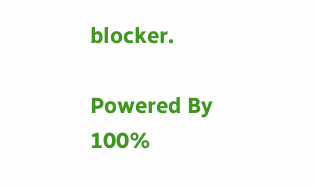blocker.

Powered By
100%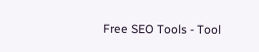Free SEO Tools - Tool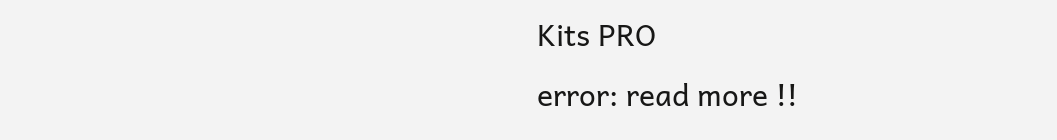Kits PRO
error: read more !!